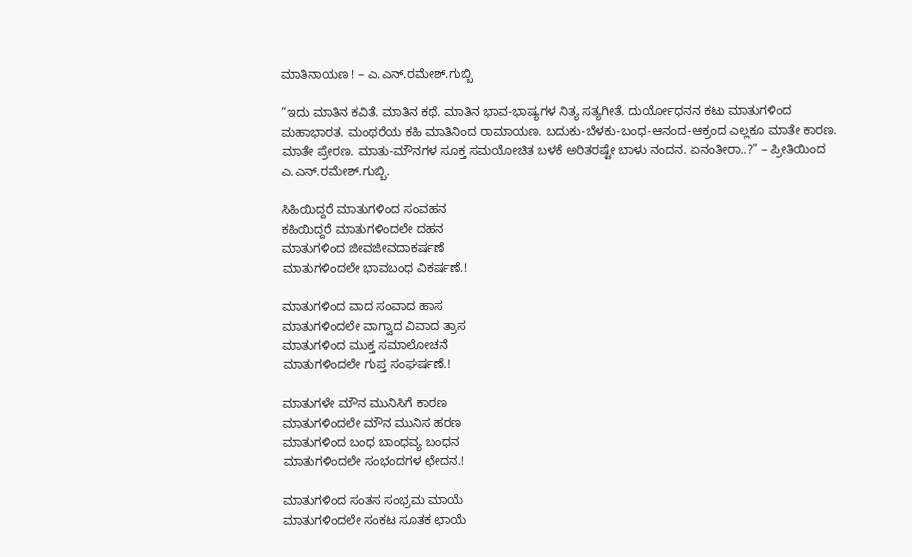ಮಾತಿನಾಯಣ ! – ಎ.ಎನ್.ರಮೇಶ್.ಗುಬ್ಬಿ

“ಇದು ಮಾತಿನ ಕವಿತೆ. ಮಾತಿನ ಕಥೆ. ಮಾತಿನ ಭಾವ-ಭಾಷ್ಯಗಳ ನಿತ್ಯ ಸತ್ಯಗೀತೆ. ದುರ್ಯೋಧನನ ಕಟು ಮಾತುಗಳಿಂದ ಮಹಾಭಾರತ. ಮಂಥರೆಯ ಕಹಿ ಮಾತಿನಿಂದ ರಾಮಾಯಣ. ಬದುಕು-ಬೆಳಕು-ಬಂಧ-ಆನಂದ-ಆಕ್ರಂದ ಎಲ್ಲಕೂ ಮಾತೇ ಕಾರಣ. ಮಾತೇ ಪ್ರೇರಣ. ಮಾತು-ಮೌನಗಳ ಸೂಕ್ತ ಸಮಯೋಚಿತ ಬಳಕೆ ಅರಿತರಷ್ಟೇ ಬಾಳು ನಂದನ. ಏನಂತೀರಾ..?” – ಪ್ರೀತಿಯಿಂದ ಎ.ಎನ್.ರಮೇಶ್.ಗುಬ್ಬಿ.

ಸಿಹಿಯಿದ್ದರೆ ಮಾತುಗಳಿಂದ ಸಂವಹನ
ಕಹಿಯಿದ್ದರೆ ಮಾತುಗಳಿಂದಲೇ ದಹನ
ಮಾತುಗಳಿಂದ ಜೀವಜೀವದಾಕರ್ಷಣೆ
ಮಾತುಗಳಿಂದಲೇ ಭಾವಬಂಧ ವಿಕರ್ಷಣೆ.!

ಮಾತುಗಳಿಂದ ವಾದ ಸಂವಾದ ಹಾಸ
ಮಾತುಗಳಿಂದಲೇ ವಾಗ್ವಾದ ವಿವಾದ ತ್ರಾಸ
ಮಾತುಗಳಿಂದ ಮುಕ್ತ ಸಮಾಲೋಚನೆ
ಮಾತುಗಳಿಂದಲೇ ಗುಪ್ತ ಸಂಘರ್ಷಣೆ.!

ಮಾತುಗಳೇ ಮೌನ ಮುನಿಸಿಗೆ ಕಾರಣ
ಮಾತುಗಳಿಂದಲೇ ಮೌನ ಮುನಿಸ ಹರಣ
ಮಾತುಗಳಿಂದ ಬಂಧ ಬಾಂಧವ್ಯ ಬಂಧನ
ಮಾತುಗಳಿಂದಲೇ ಸಂಭಂದಗಳ ಛೇದನ.!

ಮಾತುಗಳಿಂದ ಸಂತಸ ಸಂಭ್ರಮ ಮಾಯೆ
ಮಾತುಗಳಿಂದಲೇ ಸಂಕಟ ಸೂತಕ ಛಾಯೆ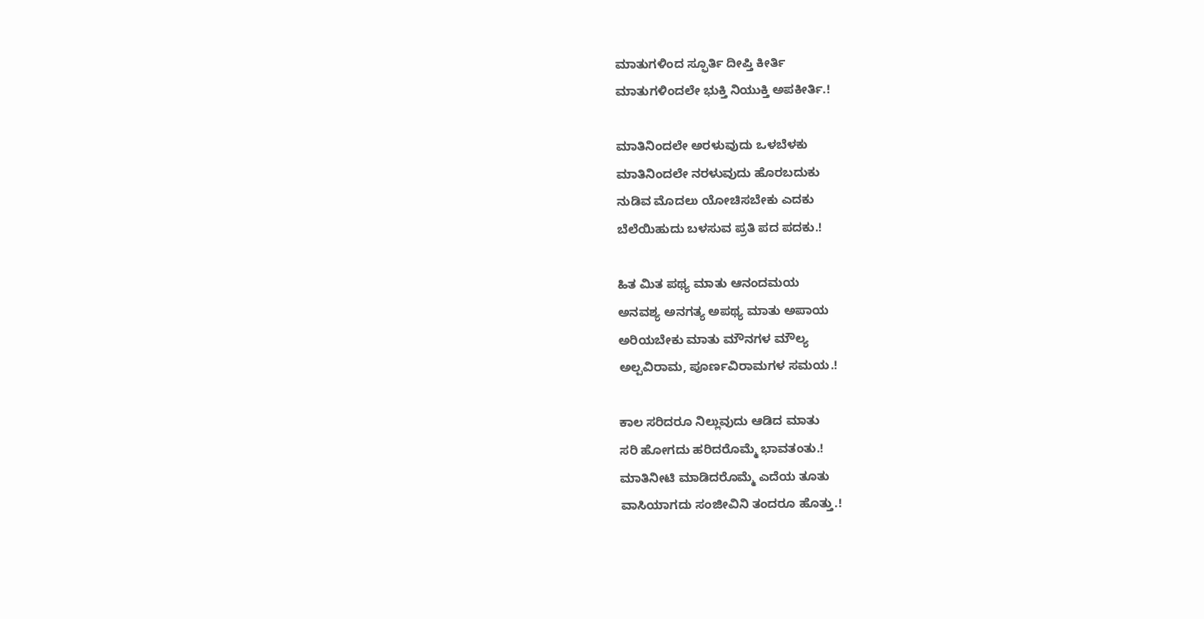ಮಾತುಗಳಿಂದ ಸ್ಫೂರ್ತಿ ದೀಪ್ತಿ ಕೀರ್ತಿ
ಮಾತುಗಳಿಂದಲೇ ಭುಕ್ತಿ ನಿಯುಕ್ತಿ ಅಪಕೀರ್ತಿ.!

ಮಾತಿನಿಂದಲೇ ಅರಳುವುದು ಒಳಬೆಳಕು
ಮಾತಿನಿಂದಲೇ ನರಳುವುದು ಹೊರಬದುಕು
ನುಡಿವ ಮೊದಲು ಯೋಚಿಸಬೇಕು ಎದಕು
ಬೆಲೆಯಿಹುದು ಬಳಸುವ ಪ್ರತಿ ಪದ ಪದಕು.!

ಹಿತ ಮಿತ ಪಥ್ಯ ಮಾತು ಆನಂದಮಯ
ಅನವಶ್ಯ ಅನಗತ್ಯ ಅಪಥ್ಯ ಮಾತು ಅಪಾಯ
ಅರಿಯಬೇಕು ಮಾತು ಮೌನಗಳ ಮೌಲ್ಯ
ಅಲ್ಪವಿರಾಮ, ಪೂರ್ಣವಿರಾಮಗಳ ಸಮಯ.!

ಕಾಲ ಸರಿದರೂ ನಿಲ್ಲುವುದು ಆಡಿದ ಮಾತು
ಸರಿ ಹೋಗದು ಹರಿದರೊಮ್ಮೆ ಭಾವತಂತು.!
ಮಾತಿನೀಟಿ ಮಾಡಿದರೊಮ್ಮೆ ಎದೆಯ ತೂತು
ವಾಸಿಯಾಗದು ಸಂಜೀವಿನಿ ತಂದರೂ ಹೊತ್ತು.!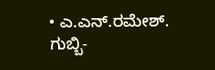• ಎ.ಎನ್.ರಮೇಶ್. ಗುಬ್ಬಿ-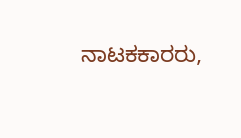ನಾಟಕಕಾರರು,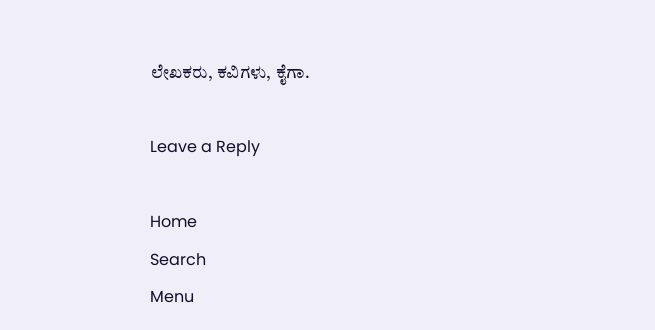ಲೇಖಕರು, ಕವಿಗಳು, ಕೈಗಾ.

Leave a Reply

Home
Search
Menu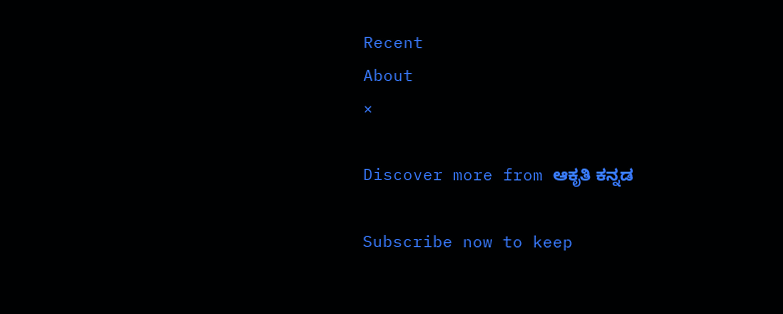Recent
About
×

Discover more from ಆಕೃತಿ ಕನ್ನಡ

Subscribe now to keep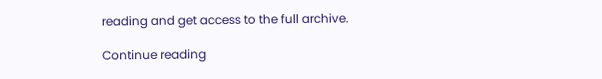reading and get access to the full archive.

Continue reading